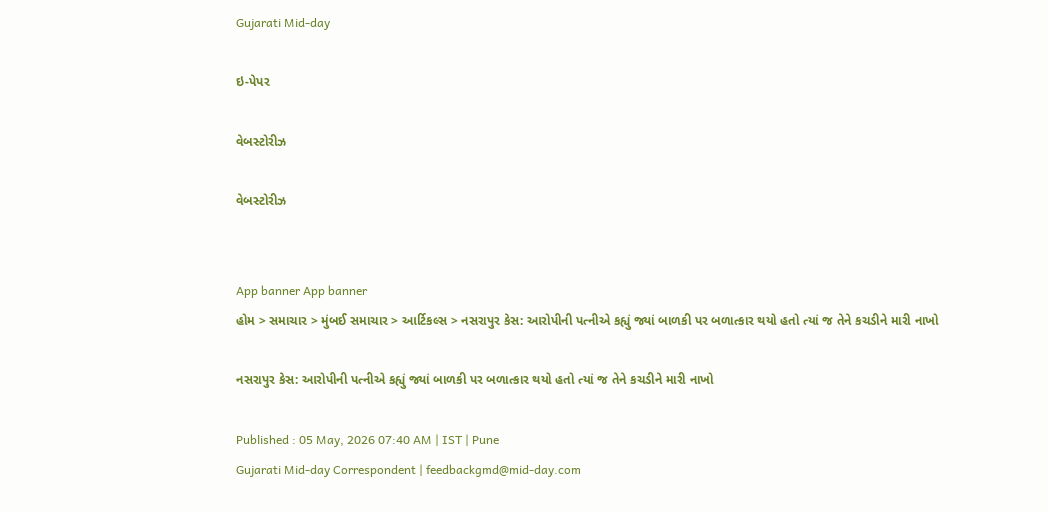Gujarati Mid-day

ઇ-પેપર

વેબસ્ટોરીઝ

વેબસ્ટોરીઝ


App banner App banner
હોમ > સમાચાર > મુંબઈ સમાચાર > આર્ટિકલ્સ > નસરાપુર કેસ: આરોપીની પત્નીએ કહ્યું જ્યાં બાળકી પર બળાત્કાર થયો હતો ત્યાં જ તેને કચડીને મારી નાખો

નસરાપુર કેસ: આરોપીની પત્નીએ કહ્યું જ્યાં બાળકી પર બળાત્કાર થયો હતો ત્યાં જ તેને કચડીને મારી નાખો

Published : 05 May, 2026 07:40 AM | IST | Pune
Gujarati Mid-day Correspondent | feedbackgmd@mid-day.com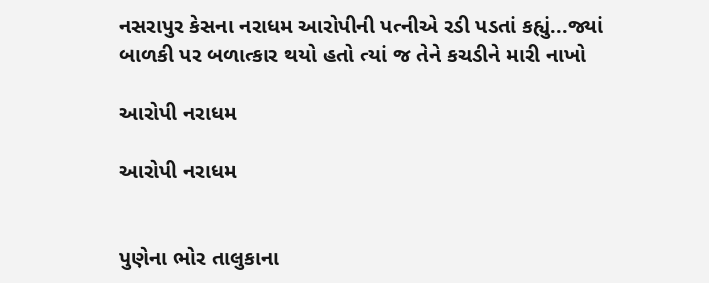નસરાપુર કેસના નરાધમ આરોપીની પત્નીએ રડી પડતાં કહ્યું...જ્યાં બાળકી પર બળાત્કાર થયો હતો ત્યાં જ તેને કચડીને મારી નાખો

આરોપી નરાધમ

આરોપી નરાધમ


પુણેના ભોર તાલુકાના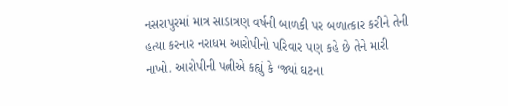નસરાપુરમાં માત્ર સાડાત્રણ વર્ષની બાળકી પર બળાત્કાર કરીને તેની હત્યા કરનાર નરાધમ આરોપીનો પરિવાર પણ કહે છે તેને મારી નાખો. આરોપીની પત્નીએ કહ્યું કે ‘જ્યાં ઘટના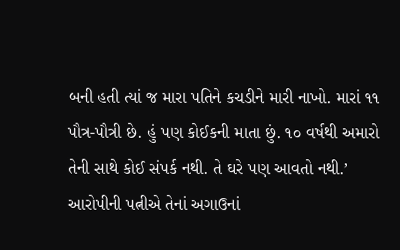બની હતી ત્યાં જ મારા પતિને કચડીને મારી નાખો. મારાં ૧૧ પૌત્ર-પૌત્રી છે. હું પણ કોઈકની માતા છું. ૧૦ વર્ષથી અમારો તેની સાથે કોઈ સંપર્ક નથી. તે ઘરે પણ આવતો નથી.’
આરોપીની પત્નીએ તેનાં અગાઉનાં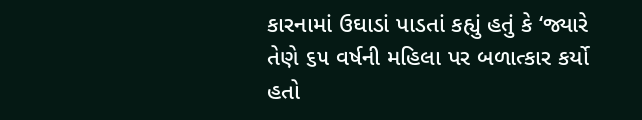કારનામાં ઉઘાડાં પાડતાં કહ્યું હતું કે ‘જ્યારે તેણે ૬૫ વર્ષની મહિલા પર બળાત્કાર કર્યો હતો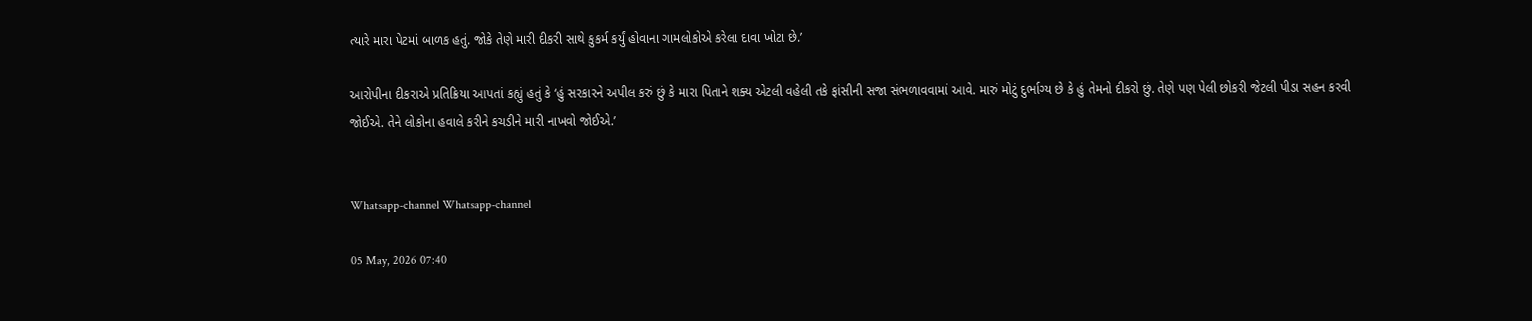ત્યારે મારા પેટમાં બાળક હતું. જોકે તેણે મારી દીકરી સાથે કુકર્મ કર્યું હોવાના ગામલોકોએ કરેલા દાવા ખોટા છે.’

આરોપીના દીકરાએ પ્રતિક્રિયા આપતાં કહ્યું હતું કે ‘હું સરકારને અપીલ કરું છું કે મારા પિતાને શક્ય એટલી વહેલી તકે ફાંસીની સજા સંભળાવવામાં આવે. મારું મોટું દુર્ભાગ્ય છે કે હું તેમનો દીકરો છું. તેણે પણ પેલી છોકરી જેટલી પીડા સહન કરવી જોઈએ. તેને લોકોના હવાલે કરીને કચડીને મારી નાખવો જોઈએ.’


Whatsapp-channel Whatsapp-channel

05 May, 2026 07:40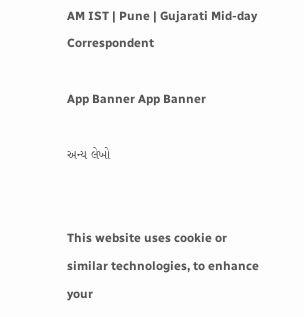AM IST | Pune | Gujarati Mid-day Correspondent

App Banner App Banner

અન્ય લેખો


This website uses cookie or similar technologies, to enhance your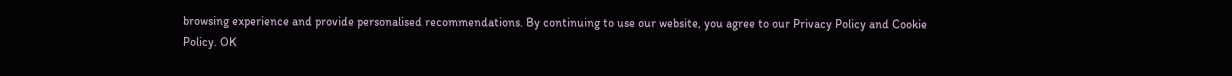browsing experience and provide personalised recommendations. By continuing to use our website, you agree to our Privacy Policy and Cookie Policy. OK